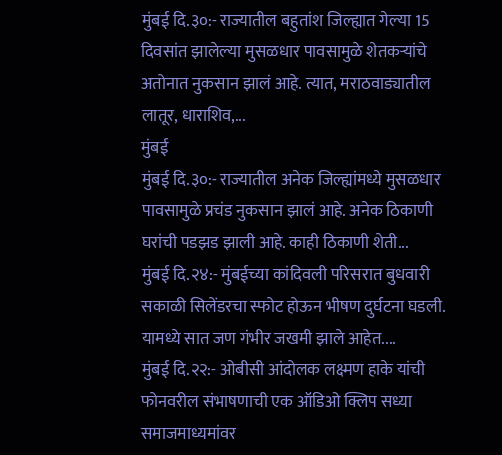मुंबई दि.३०:- राज्यातील बहुतांश जिल्ह्यात गेल्या 15 दिवसांत झालेल्या मुसळधार पावसामुळे शेतकऱ्यांचे अतोनात नुकसान झालं आहे. त्यात, मराठवाड्यातील लातूर, धाराशिव,...
मुंबई
मुंबई दि.३०:- राज्यातील अनेक जिल्ह्यांमध्ये मुसळधार पावसामुळे प्रचंड नुकसान झालं आहे. अनेक ठिकाणी घरांची पडझड झाली आहे. काही ठिकाणी शेती...
मुंबई दि.२४:- मुंबईच्या कांदिवली परिसरात बुधवारी सकाळी सिलेंडरचा स्फोट होऊन भीषण दुर्घटना घडली. यामध्ये सात जण गंभीर जखमी झाले आहेत....
मुंबई दि.२२:- ओबीसी आंदोलक लक्ष्मण हाके यांची फोनवरील संभाषणाची एक ऑडिओ क्लिप सध्या समाजमाध्यमांवर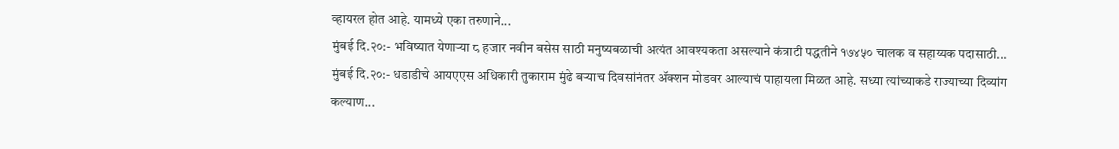व्हायरल होत आहे. यामध्ये एका तरुणाने...
मुंबई दि.२०:- भविष्यात येणाऱ्या ८ हजार नवीन बसेस साठी मनुष्यबळाची अत्यंत आवश्यकता असल्याने कंत्राटी पद्धतीने १७४५० चालक व सहाय्यक पदासाठी...
मुंबई दि.२०:- धडाडीचे आयएएस अधिकारी तुकाराम मुंढे बऱ्याच दिवसांनंतर ॲक्शन मोडवर आल्याचं पाहायला मिळत आहे. सध्या त्यांच्याकडे राज्याच्या दिव्यांग कल्याण...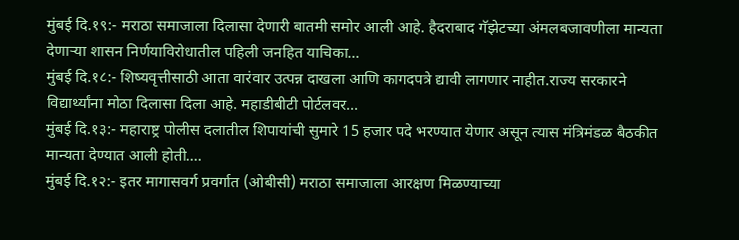मुंबई दि.१९:- मराठा समाजाला दिलासा देणारी बातमी समोर आली आहे. हैदराबाद गॅझेटच्या अंमलबजावणीला मान्यता देणाऱ्या शासन निर्णयाविरोधातील पहिली जनहित याचिका...
मुंबई दि.१८:- शिष्यवृत्तीसाठी आता वारंवार उत्पन्न दाखला आणि कागदपत्रे द्यावी लागणार नाहीत.राज्य सरकारने विद्यार्थ्यांना मोठा दिलासा दिला आहे. महाडीबीटी पोर्टलवर...
मुंबई दि.१३:- महाराष्ट्र पोलीस दलातील शिपायांची सुमारे 15 हजार पदे भरण्यात येणार असून त्यास मंत्रिमंडळ बैठकीत मान्यता देण्यात आली होती....
मुंबई दि.१२:- इतर मागासवर्ग प्रवर्गात (ओबीसी) मराठा समाजाला आरक्षण मिळण्याच्या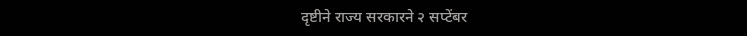दृष्टीने राज्य सरकारने २ सप्टेंबर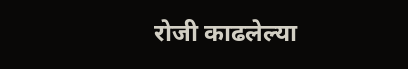रोजी काढलेल्या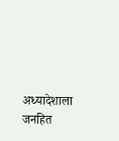अध्यादेशाला जनहित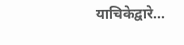याचिकेद्वारे...